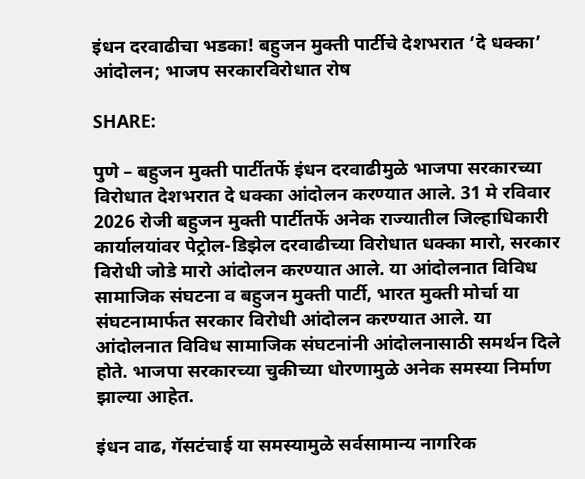इंधन दरवाढीचा भडका! बहुजन मुक्ती पार्टीचे देशभरात ‘दे धक्का’ आंदोलन; भाजप सरकारविरोधात रोष

SHARE:

पुणे – बहुजन मुक्ती पार्टीतर्फे इंधन दरवाढीमुळे भाजपा सरकारच्या विरोधात देशभरात दे धक्का आंदोलन करण्यात आले. 31 मे रविवार 2026 रोजी बहुजन मुक्ती पार्टीतर्फे अनेक राज्यातील जिल्हाधिकारी कार्यालयांवर पेट्रोल-डिझेल दरवाढीच्या विरोधात धक्का मारो, सरकार विरोधी जोडे मारो आंदोलन करण्यात आले. या आंदोलनात विविध सामाजिक संघटना व बहुजन मुक्ती पार्टी, भारत मुक्ती मोर्चा या संघटनामार्फत सरकार विरोधी आंदोलन करण्यात आले. या आंदोलनात विविध सामाजिक संघटनांनी आंदोलनासाठी समर्थन दिले होते. भाजपा सरकारच्या चुकीच्या धोरणामुळे अनेक समस्या निर्माण झाल्या आहेत.

इंधन वाढ, गॅसटंचाई या समस्यामुळे सर्वसामान्य नागरिक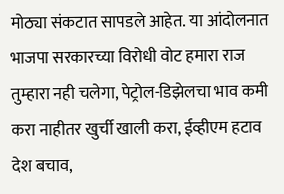मोठ्या संकटात सापडले आहेत. या आंदोलनात भाजपा सरकारच्या विरोधी वोट हमारा राज तुम्हारा नही चलेगा, पेट्रोल-डिझेलचा भाव कमी करा नाहीतर खुर्ची खाली करा, ईव्हीएम हटाव देश बचाव,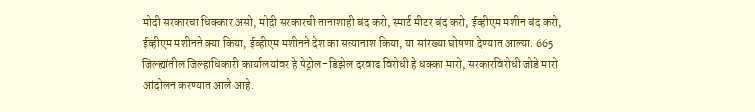मोदी सरकारचा धिक्कार असो, मोदी सरकारची तानाशाही बंद करो, स्मार्ट मीटर बंद करो, ईव्हीएम मशीन बंद करो, ईव्हीएम मशीनने क्या किया, ईव्हीएम मशीनने देश का सत्यानाश किया, या सांरख्या घोषणा देण्यात आल्या. 665 जिल्ह्यांतील जिल्हाधिकारी कार्यालयांवर हे पेट्रोल-डिझेल दरवाढ विरोधी हे धक्का मारो, सरकारविरोधी जोडे मारो आंदोलन करण्यात आले आहे.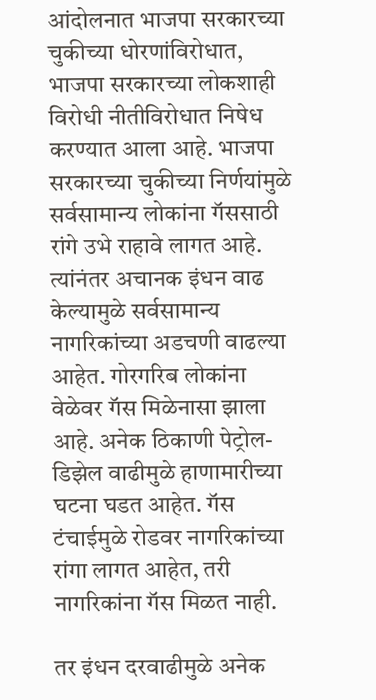आंदोलनात भाजपा सरकारच्या चुकीच्या धोरणांविरोधात, भाजपा सरकारच्या लोकशाही विरोधी नीतीविरोधात निषेध करण्यात आला आहे. भाजपा सरकारच्या चुकीच्या निर्णयांमुळे सर्वसामान्य लोकांना गॅससाठी रांगे उभे राहावे लागत आहे. त्यांनंतर अचानक इंधन वाढ केल्यामुळे सर्वसामान्य नागरिकांच्या अडचणी वाढल्या आहेत. गोरगरिब लोकांना वेळेवर गॅस मिळेनासा झाला आहे. अनेक ठिकाणी पेट्रोल-डिझेल वाढीमुळे हाणामारीच्या घटना घडत आहेत. गॅस टंचाईमुळे रोडवर नागरिकांच्या रांगा लागत आहेत, तरी नागरिकांना गॅस मिळत नाही.

तर इंधन दरवाढीमुळे अनेक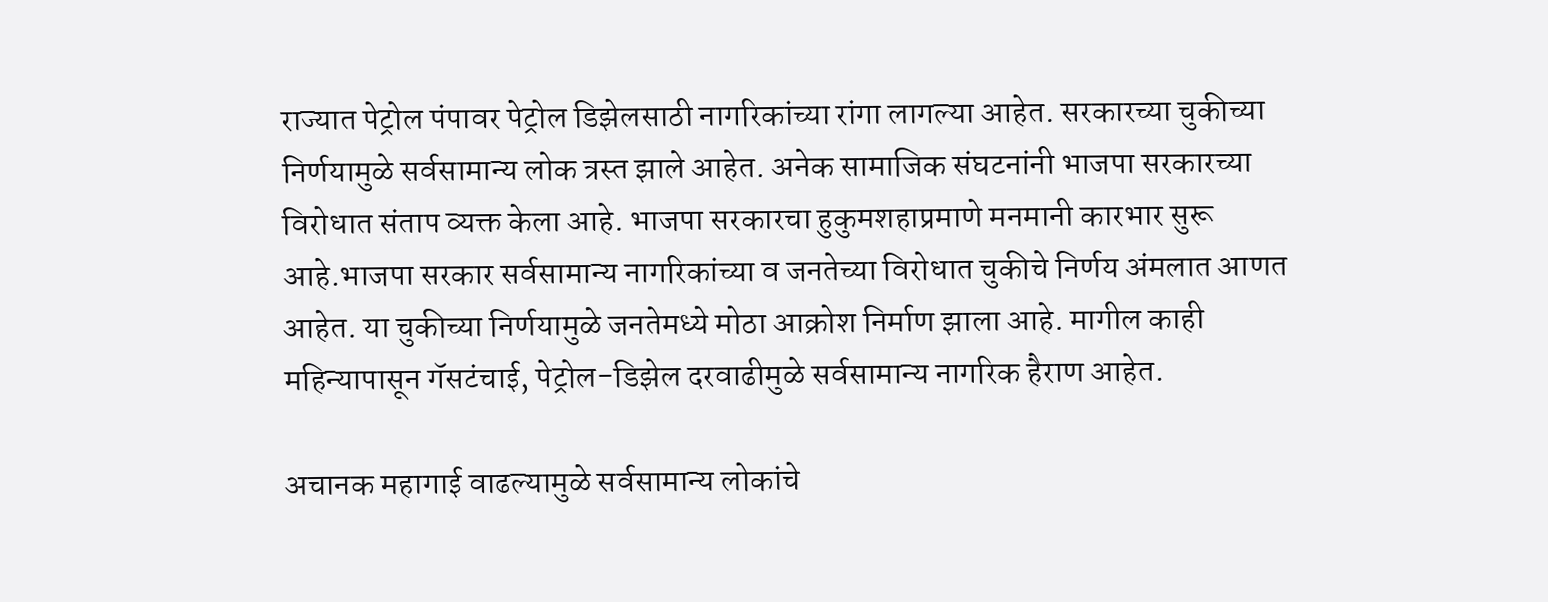राज्यात पेट्रोल पंपावर पेट्रोल डिझेलसाठी नागरिकांच्या रांगा लागल्या आहेत. सरकारच्या चुकीच्या निर्णयामुळे सर्वसामान्य लोक त्रस्त झाले आहेत. अनेक सामाजिक संघटनांनी भाजपा सरकारच्या विरोधात संताप व्यक्त केला आहे. भाजपा सरकारचा हुकुमशहाप्रमाणे मनमानी कारभार सुरू आहे.भाजपा सरकार सर्वसामान्य नागरिकांच्या व जनतेच्या विरोधात चुकीचे निर्णय अंमलात आणत आहेत. या चुकीच्या निर्णयामुळे जनतेमध्ये मोठा आक्रोश निर्माण झाला आहे. मागील काही महिन्यापासून गॅसटंचाई, पेट्रोल-डिझेल दरवाढीमुळे सर्वसामान्य नागरिक हैराण आहेत.

अचानक महागाई वाढल्यामुळे सर्वसामान्य लोकांचे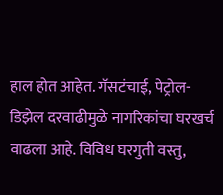हाल होत आहेत. गॅसटंचाई, पेट्रोल-डिझेल दरवाढीमुळे नागरिकांचा घरखर्च वाढला आहे. विविध घरगुती वस्तु,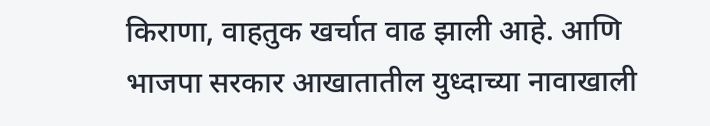किराणा, वाहतुक खर्चात वाढ झाली आहे. आणि भाजपा सरकार आखातातील युध्दाच्या नावाखाली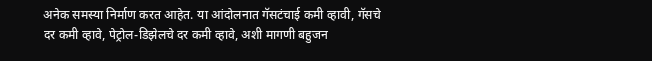अनेक समस्या निर्माण करत आहेत. या आंदोलनात गॅसटंचाई कमी व्हावी, गॅसचे दर कमी व्हावे, पेट्रोल-डिझेलचे दर कमी व्हावे, अशी मागणी बहुजन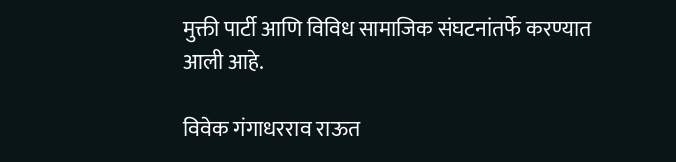मुक्ती पार्टी आणि विविध सामाजिक संघटनांतर्फे करण्यात आली आहे.

विवेक गंगाधरराव राऊत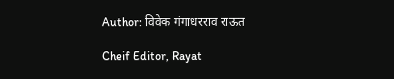Author: विवेक गंगाधरराव राऊत

Cheif Editor, Rayat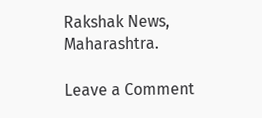Rakshak News, Maharashtra.

Leave a Comment